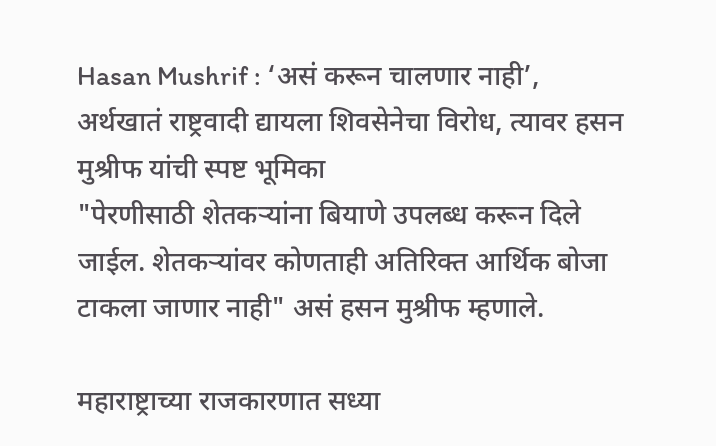Hasan Mushrif : ‘असं करून चालणार नाही’, अर्थखातं राष्ट्रवादी द्यायला शिवसेनेचा विरोध, त्यावर हसन मुश्रीफ यांची स्पष्ट भूमिका
"पेरणीसाठी शेतकऱ्यांना बियाणे उपलब्ध करून दिले जाईल. शेतकऱ्यांवर कोणताही अतिरिक्त आर्थिक बोजा टाकला जाणार नाही" असं हसन मुश्रीफ म्हणाले.

महाराष्ट्राच्या राजकारणात सध्या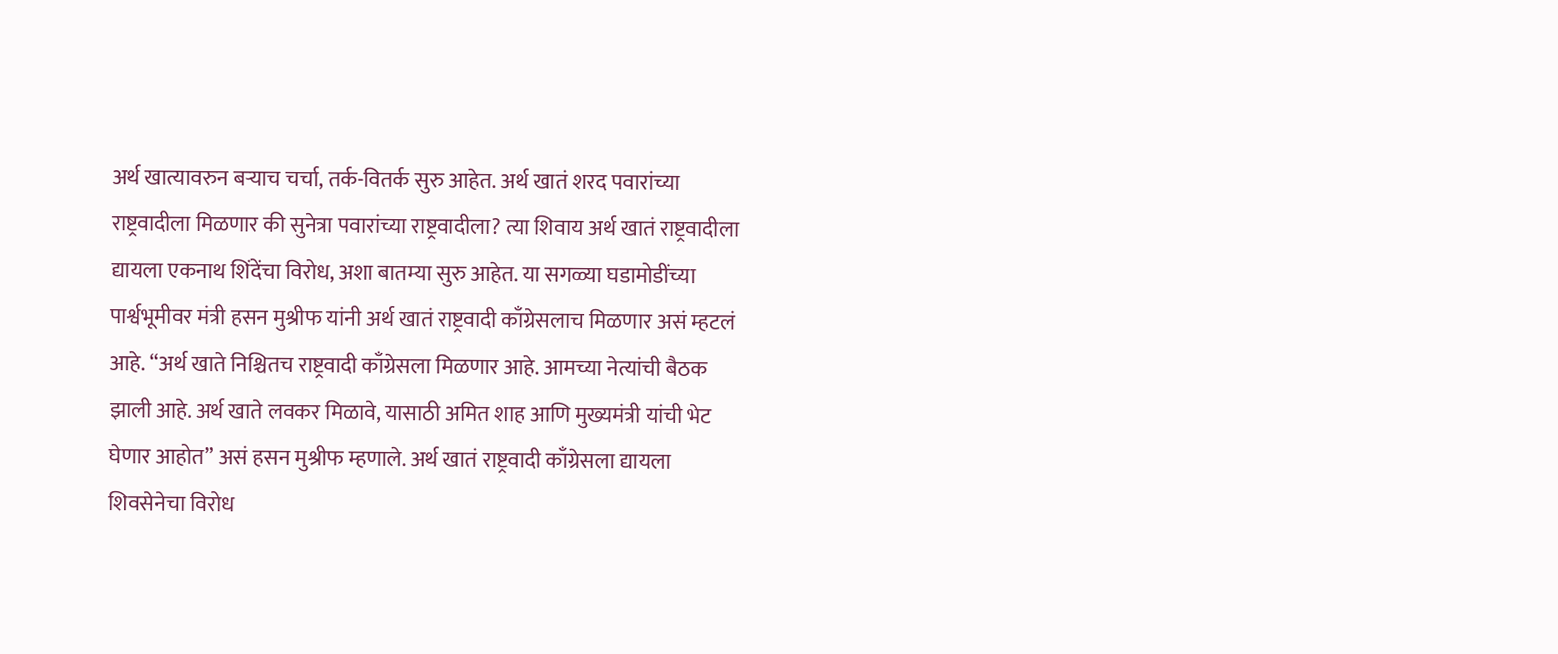अर्थ खात्यावरुन बऱ्याच चर्चा, तर्क-वितर्क सुरु आहेत. अर्थ खातं शरद पवारांच्या राष्ट्रवादीला मिळणार की सुनेत्रा पवारांच्या राष्ट्रवादीला? त्या शिवाय अर्थ खातं राष्ट्रवादीला द्यायला एकनाथ शिंदेंचा विरोध, अशा बातम्या सुरु आहेत. या सगळ्या घडामोडींच्या पार्श्वभूमीवर मंत्री हसन मुश्रीफ यांनी अर्थ खातं राष्ट्रवादी काँग्रेसलाच मिळणार असं म्हटलं आहे. “अर्थ खाते निश्चितच राष्ट्रवादी काँग्रेसला मिळणार आहे. आमच्या नेत्यांची बैठक झाली आहे. अर्थ खाते लवकर मिळावे, यासाठी अमित शाह आणि मुख्यमंत्री यांची भेट घेणार आहोत” असं हसन मुश्रीफ म्हणाले. अर्थ खातं राष्ट्रवादी काँग्रेसला द्यायला शिवसेनेचा विरोध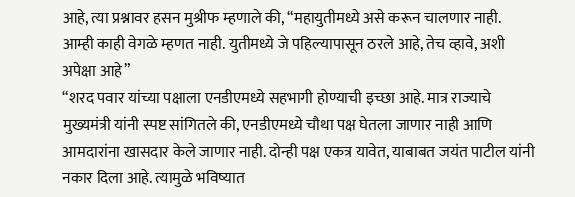आहे, त्या प्रश्नावर हसन मुश्रीफ म्हणाले की, “महायुतीमध्ये असे करून चालणार नाही. आम्ही काही वेगळे म्हणत नाही. युतीमध्ये जे पहिल्यापासून ठरले आहे, तेच व्हावे, अशी अपेक्षा आहे”
“शरद पवार यांच्या पक्षाला एनडीएमध्ये सहभागी होण्याची इच्छा आहे. मात्र राज्याचे मुख्यमंत्री यांनी स्पष्ट सांगितले की, एनडीएमध्ये चौथा पक्ष घेतला जाणार नाही आणि आमदारांना खासदार केले जाणार नाही. दोन्ही पक्ष एकत्र यावेत, याबाबत जयंत पाटील यांनी नकार दिला आहे. त्यामुळे भविष्यात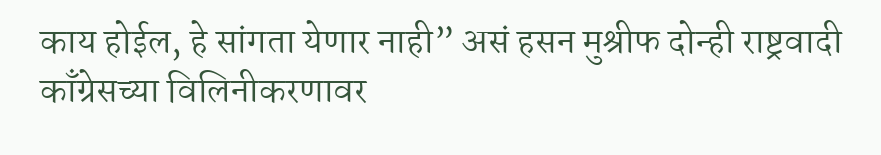काय होईल, हे सांगता येणार नाही” असं हसन मुश्रीफ दोन्ही राष्ट्रवादी काँग्रेसच्या विलिनीकरणावर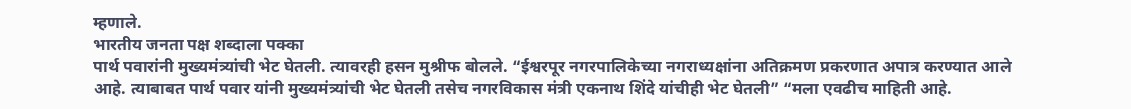म्हणाले.
भारतीय जनता पक्ष शब्दाला पक्का
पार्थ पवारांनी मुख्यमंत्र्यांची भेट घेतली. त्यावरही हसन मुश्रीफ बोलले. “ईश्वरपूर नगरपालिकेच्या नगराध्यक्षांना अतिक्रमण प्रकरणात अपात्र करण्यात आले आहे. त्याबाबत पार्थ पवार यांनी मुख्यमंत्र्यांची भेट घेतली तसेच नगरविकास मंत्री एकनाथ शिंदे यांचीही भेट घेतली” “मला एवढीच माहिती आहे.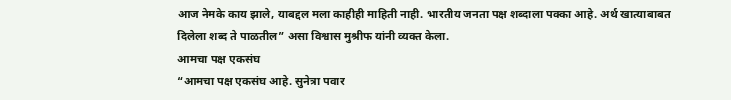आज नेमके काय झाले, याबद्दल मला काहीही माहिती नाही. भारतीय जनता पक्ष शब्दाला पक्का आहे. अर्थ खात्याबाबत दिलेला शब्द ते पाळतील” असा विश्वास मुश्रीफ यांनी व्यक्त केला.
आमचा पक्ष एकसंघ
“आमचा पक्ष एकसंघ आहे. सुनेत्रा पवार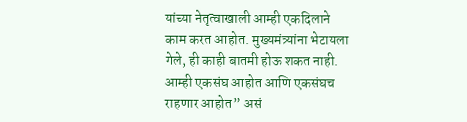यांच्या नेतृत्वाखाली आम्ही एकदिलाने काम करत आहोत. मुख्यमंत्र्यांना भेटायला गेले, ही काही बातमी होऊ शकत नाही. आम्ही एकसंघ आहोत आणि एकसंघच राहणार आहोत” असं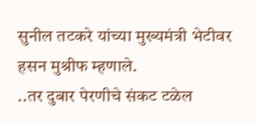सुनील तटकरे यांच्या मुख्यमंत्री भेटीवर हसन मुश्रीफ म्हणाले.
..तर दुबार पेरणीचे संकट टळेल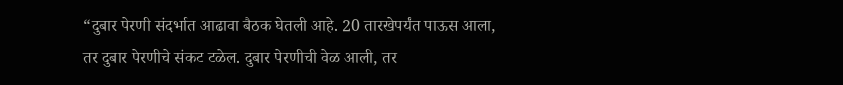“दुबार पेरणी संदर्भात आढावा बैठक घेतली आहे. 20 तारखेपर्यंत पाऊस आला, तर दुबार पेरणीचे संकट टळेल. दुबार पेरणीची वेळ आली, तर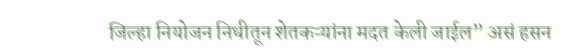जिल्हा नियोजन निधीतून शेतकऱ्यांना मदत केली जाईल” असं हसन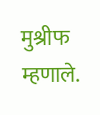मुश्रीफ म्हणाले.